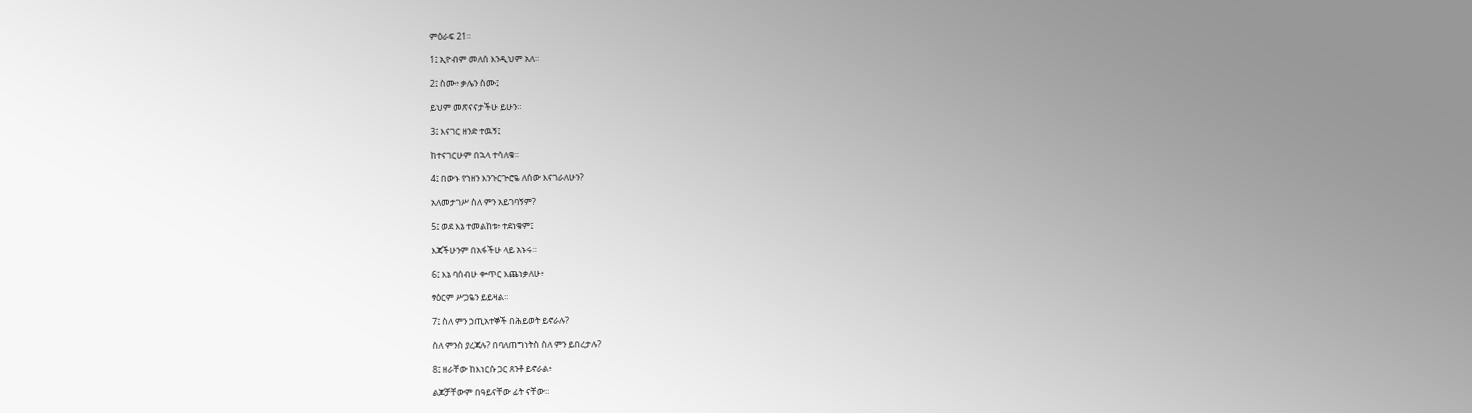ምዕራፍ 21።

1፤ ኢዮብም መለሰ እንዲህም አለ።

2፤ ስሙ፥ ቃሌን ስሙ፤

ይህም መጽናናታችሁ ይሁን።

3፤ እናገር ዘንድ ተዉኝ፤

ከተናገርሁም በኋላ ተሳለቁ።

4፤ በውኑ የኀዘን እንጉርጕሮዬ ለሰው እናገራለሁን?

አለመታገሥ ስለ ምን አይገባኝም?

5፤ ወደ እኔ ተመልከቱ፥ ተደነቁም፤

እጃችሁንም በአፋችሁ ላይ አኑሩ።

6፤ እኔ ባሰብሁ ቍጥር እጨነቃለሁ፥

ፃዕርም ሥጋዬን ይይዛል።

7፤ ስለ ምን ኃጢአተኞች በሕይወት ይኖራሉ?

ስለ ምንስ ያረጃሉ? በባለጠግነትስ ስለ ምን ይበረታሉ?

8፤ ዘራቸው ከእነርሱ ጋር ጸንቶ ይኖራል፥

ልጆቻቸውም በዓይናቸው ፊት ናቸው።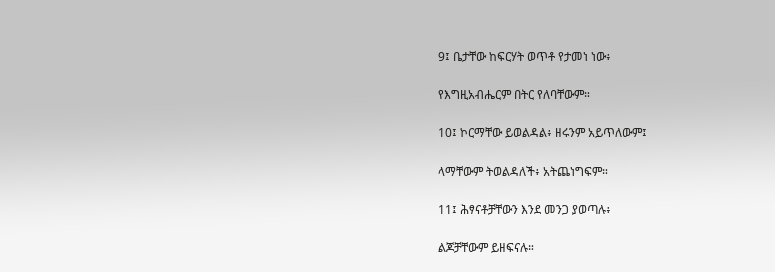9፤ ቤታቸው ከፍርሃት ወጥቶ የታመነ ነው፥

የእግዚአብሔርም በትር የለባቸውም።

10፤ ኮርማቸው ይወልዳል፥ ዘሩንም አይጥለውም፤

ላማቸውም ትወልዳለች፥ አትጨነግፍም።

11፤ ሕፃናቶቻቸውን እንደ መንጋ ያወጣሉ፥

ልጆቻቸውም ይዘፍናሉ።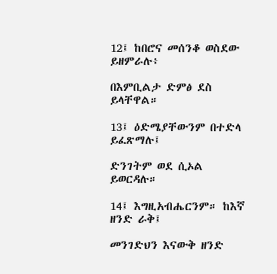12፤ ከበሮና መሰንቆ ወስደው ይዘምራሉ፥

በእምቢልታ ድምፅ ደስ ይላቸዋል።

13፤ ዕድሜያቸውንም በተድላ ይፈጽማሉ፤

ድንገትም ወደ ሲኦል ይወርዳሉ።

14፤ እግዚአብሔርንም። ከእኛ ዘንድ ራቅ፤

መንገድህን እናውቅ ዘንድ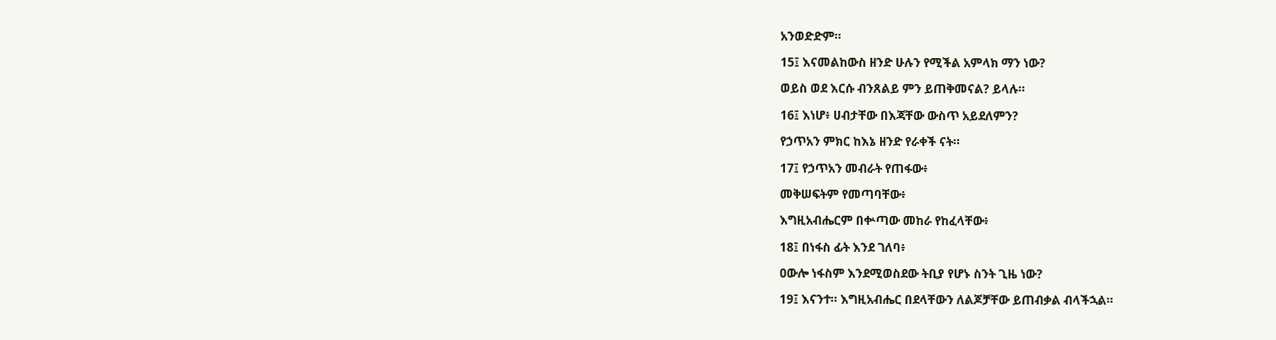አንወድድም።

15፤ እናመልከውስ ዘንድ ሁሉን የሚችል አምላክ ማን ነው?

ወይስ ወደ እርሱ ብንጸልይ ምን ይጠቅመናል? ይላሉ።

16፤ እነሆ፥ ሀብታቸው በእጃቸው ውስጥ አይደለምን?

የኃጥአን ምክር ከእኔ ዘንድ የራቀች ናት።

17፤ የኃጥአን መብራት የጠፋው፥

መቅሠፍትም የመጣባቸው፥

እግዚአብሔርም በቍጣው መከራ የከፈላቸው፥

18፤ በነፋስ ፊት እንደ ገለባ፥

ዐውሎ ነፋስም እንደሚወስደው ትቢያ የሆኑ ስንት ጊዜ ነው?

19፤ እናንተ። እግዚአብሔር በደላቸውን ለልጆቻቸው ይጠብቃል ብላችኋል።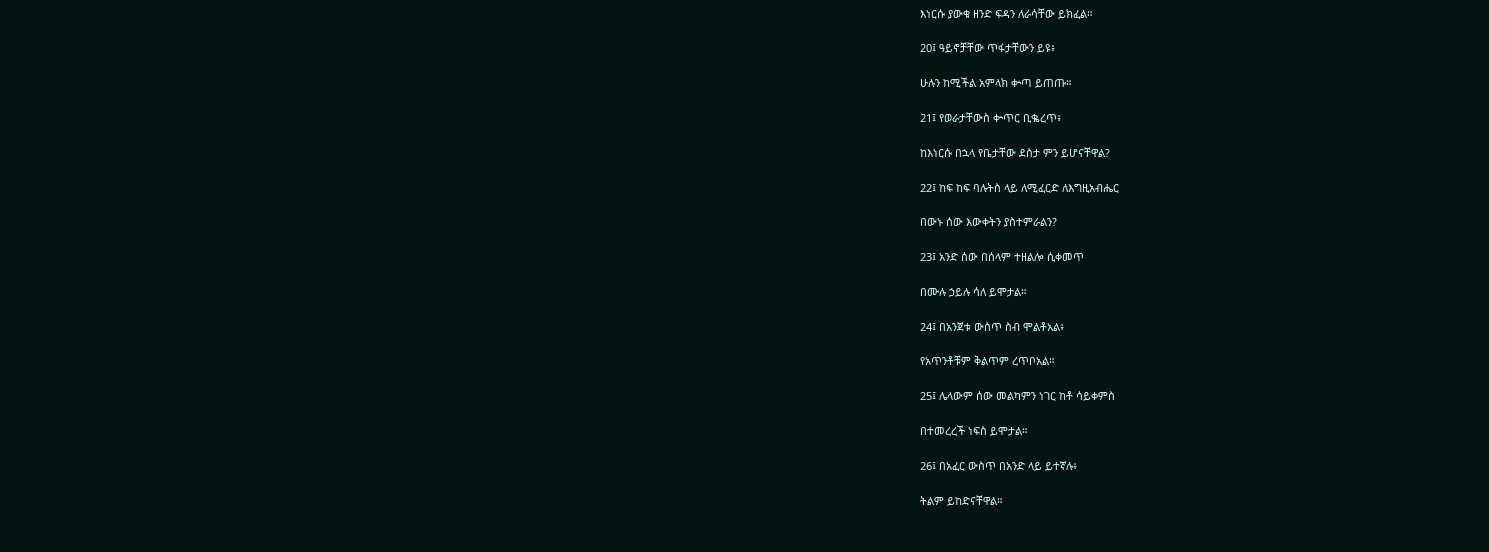እነርሱ ያውቁ ዘንድ ፍዳን ለራሳቸው ይክፈል።

20፤ ዓይኖቻቸው ጥፋታቸውን ይዩ፥

ሁሉን ከሚችል አምላክ ቍጣ ይጠጡ።

21፤ የወራታቸውስ ቍጥር ቢቈረጥ፥

ከእነርሱ በኋላ የቤታቸው ደስታ ምን ይሆናቸዋል?

22፤ ከፍ ከፍ ባሉትስ ላይ ለሚፈርድ ለእግዚአብሔር

በውኑ ሰው እውቀትን ያስተምራልን?

23፤ አንድ ሰው በሰላም ተዘልሎ ሲቀመጥ

በሙሉ ኃይሉ ሳለ ይሞታል።

24፤ በአንጀቱ ውስጥ ስብ ሞልቶአል፥

የአጥንቶቹም ቅልጥም ረጥቦአል።

25፤ ሌላውም ሰው መልካምን ነገር ከቶ ሳይቀምስ

በተመረረች ነፍስ ይሞታል።

26፤ በአፈር ውስጥ በአንድ ላይ ይተኛሉ፥

ትልም ይከድናቸዋል።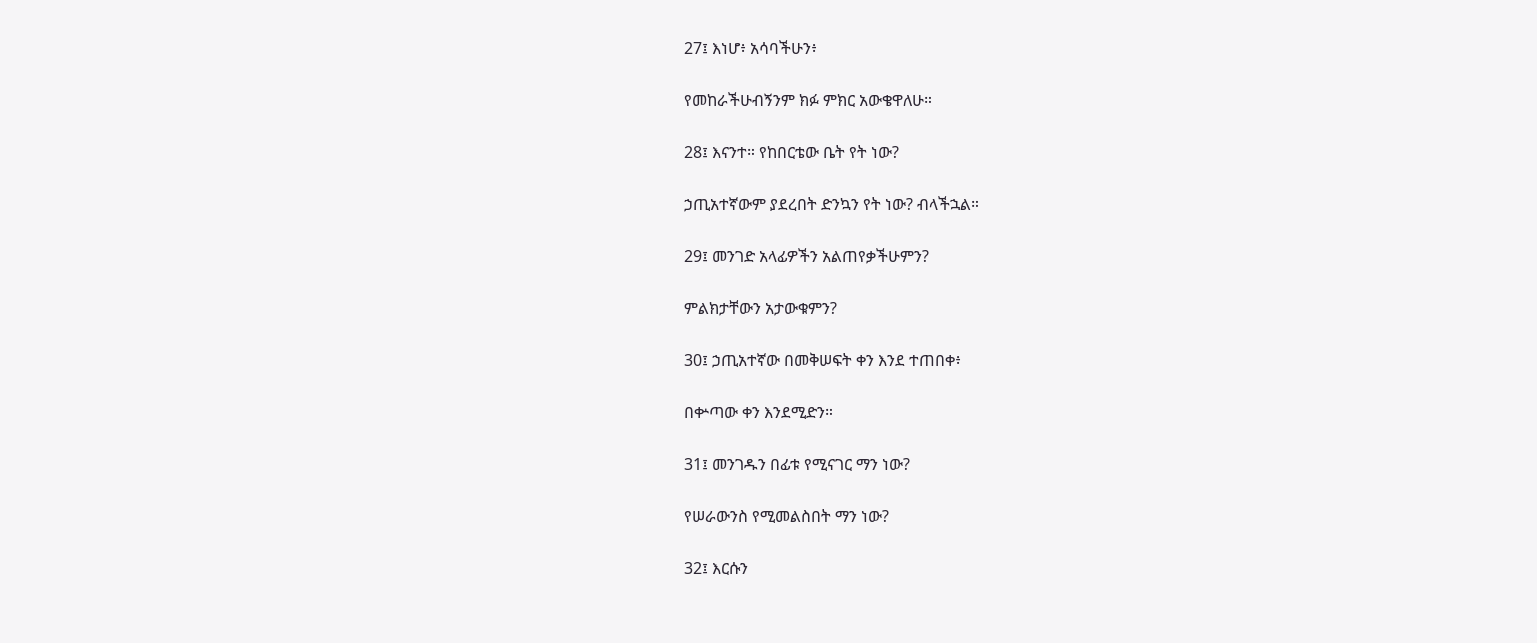27፤ እነሆ፥ አሳባችሁን፥

የመከራችሁብኝንም ክፉ ምክር አውቄዋለሁ።

28፤ እናንተ። የከበርቴው ቤት የት ነው?

ኃጢአተኛውም ያደረበት ድንኳን የት ነው? ብላችኋል።

29፤ መንገድ አላፊዎችን አልጠየቃችሁምን?

ምልክታቸውን አታውቁምን?

30፤ ኃጢአተኛው በመቅሠፍት ቀን እንደ ተጠበቀ፥

በቍጣው ቀን እንደሚድን።

31፤ መንገዱን በፊቱ የሚናገር ማን ነው?

የሠራውንስ የሚመልስበት ማን ነው?

32፤ እርሱን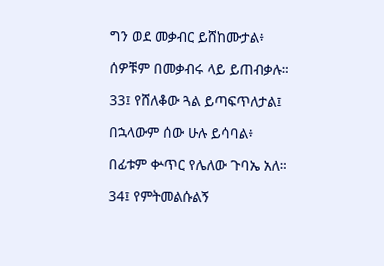ግን ወደ መቃብር ይሸከሙታል፥

ሰዎቹም በመቃብሩ ላይ ይጠብቃሉ።

33፤ የሸለቆው ጓል ይጣፍጥለታል፤

በኋላውም ሰው ሁሉ ይሳባል፥

በፊቱም ቍጥር የሌለው ጉባኤ አለ።

34፤ የምትመልሱልኝ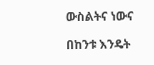ውስልትና ነውና

በከንቱ እንዴት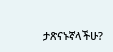ታጽናኑኛላችሁ?